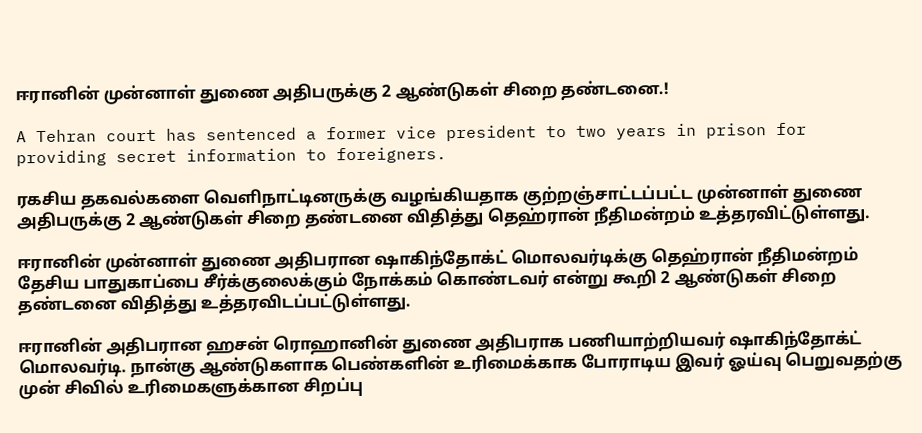ஈரானின் முன்னாள் துணை அதிபருக்கு 2 ஆண்டுகள் சிறை தண்டனை.!

A Tehran court has sentenced a former vice president to two years in prison for providing secret information to foreigners.

ரகசிய தகவல்களை வெளிநாட்டினருக்கு வழங்கியதாக குற்றஞ்சாட்டப்பட்ட முன்னாள் துணை அதிபருக்கு 2 ஆண்டுகள் சிறை தண்டனை விதித்து தெஹ்ரான் நீதிமன்றம் உத்தரவிட்டுள்ளது.

ஈரானின் முன்னாள் துணை அதிபரான ஷாகிந்தோக்ட் மொலவர்டிக்கு தெஹ்ரான் நீதிமன்றம் தேசிய பாதுகாப்பை சீர்க்குலைக்கும் நோக்கம் கொண்டவர் என்று கூறி 2 ஆண்டுகள் சிறை தண்டனை விதித்து உத்தரவிடப்பட்டுள்ளது.

ஈரானின் அதிபரான ஹசன் ரொஹானின் துணை அதிபராக பணியாற்றியவர் ஷாகிந்தோக்ட் மொலவர்டி. நான்கு ஆண்டுகளாக பெண்களின் உரிமைக்காக போராடிய இவர் ஓய்வு பெறுவதற்கு முன் சிவில் உரிமைகளுக்கான சிறப்பு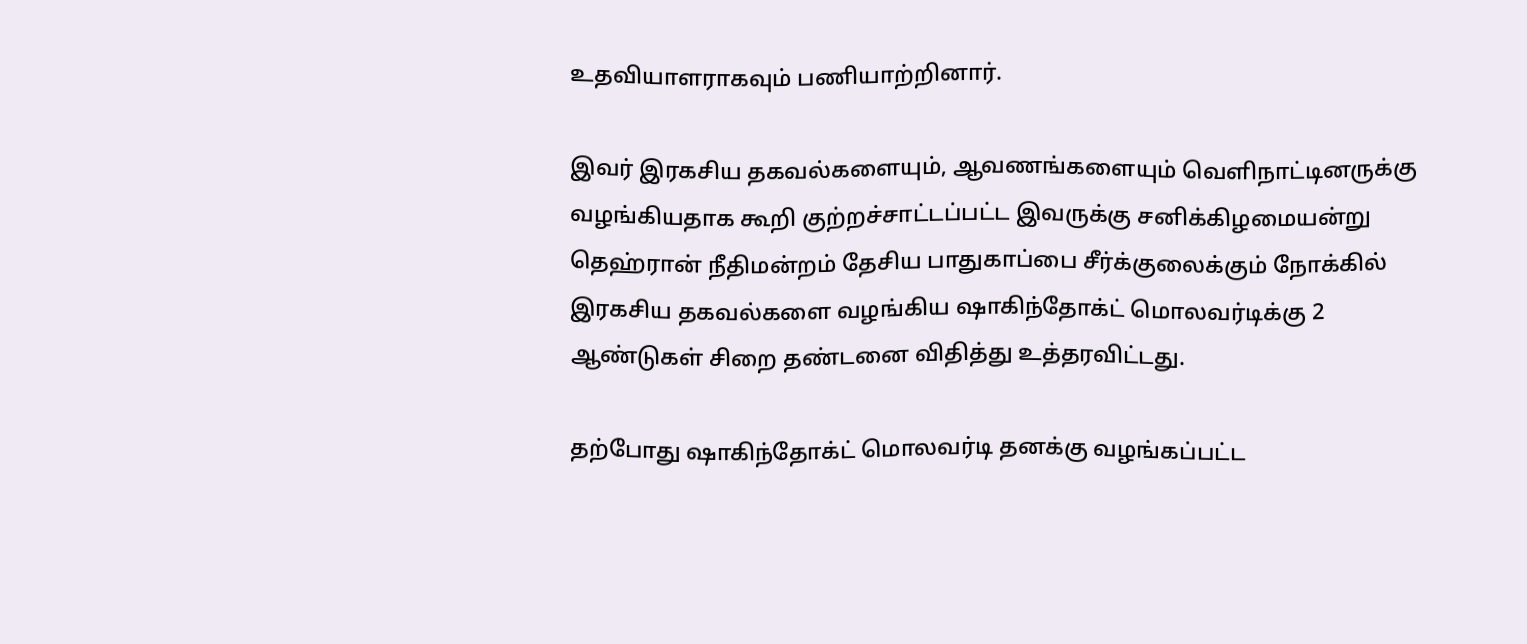உதவியாளராகவும் பணியாற்றினார்.

இவர் இரகசிய தகவல்களையும், ஆவணங்களையும் வெளிநாட்டினருக்கு வழங்கியதாக கூறி குற்றச்சாட்டப்பட்ட இவருக்கு சனிக்கிழமையன்று தெஹ்ரான் நீதிமன்றம் தேசிய பாதுகாப்பை சீர்க்குலைக்கும் நோக்கில் இரகசிய தகவல்களை வழங்கிய ஷாகிந்தோக்ட் மொலவர்டிக்கு 2 ஆண்டுகள் சிறை தண்டனை விதித்து உத்தரவிட்டது.

தற்போது ஷாகிந்தோக்ட் மொலவர்டி தனக்கு வழங்கப்பட்ட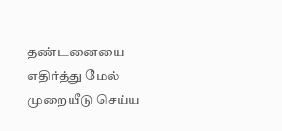தண்டனையை எதிர்த்து மேல் முறையீடு செய்ய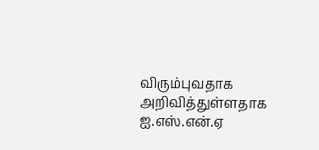விரும்புவதாக அறிவித்துள்ளதாக ஐ.எஸ்.என்.ஏ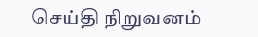செய்தி நிறுவனம்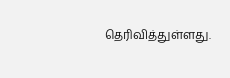தெரிவித்துள்ளது.